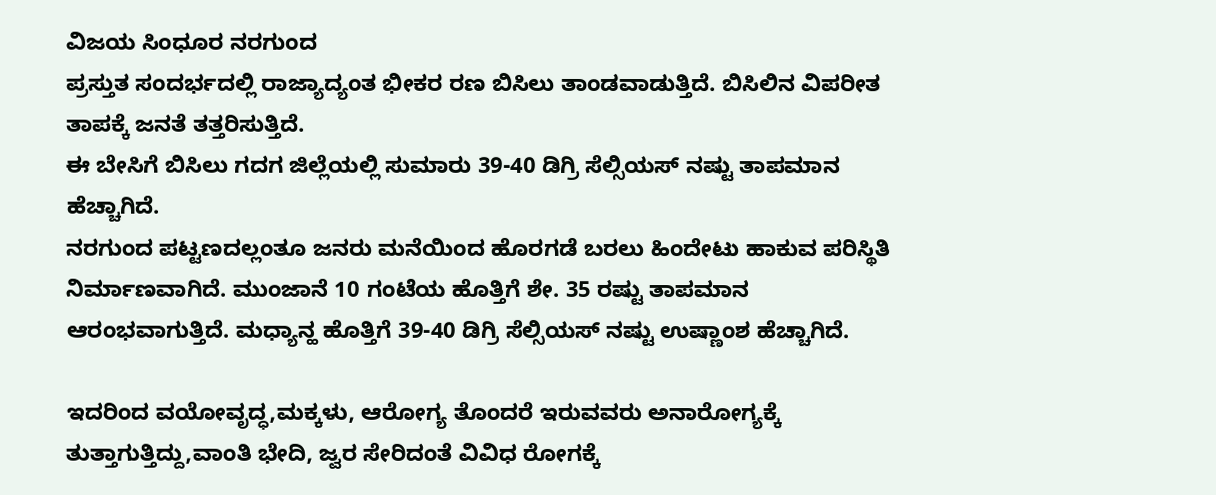ವಿಜಯ ಸಿಂಧೂರ ನರಗುಂದ
ಪ್ರಸ್ತುತ ಸಂದರ್ಭದಲ್ಲಿ ರಾಜ್ಯಾದ್ಯಂತ ಭೀಕರ ರಣ ಬಿಸಿಲು ತಾಂಡವಾಡುತ್ತಿದೆ. ಬಿಸಿಲಿನ ವಿಪರೀತ ತಾಪಕ್ಕೆ ಜನತೆ ತತ್ತರಿಸುತ್ತಿದೆ.
ಈ ಬೇಸಿಗೆ ಬಿಸಿಲು ಗದಗ ಜಿಲ್ಲೆಯಲ್ಲಿ ಸುಮಾರು 39-40 ಡಿಗ್ರಿ ಸೆಲ್ಸಿಯಸ್ ನಷ್ಟು ತಾಪಮಾನ ಹೆಚ್ಚಾಗಿದೆ.
ನರಗುಂದ ಪಟ್ಟಣದಲ್ಲಂತೂ ಜನರು ಮನೆಯಿಂದ ಹೊರಗಡೆ ಬರಲು ಹಿಂದೇಟು ಹಾಕುವ ಪರಿಸ್ಥಿತಿ ನಿರ್ಮಾಣವಾಗಿದೆ. ಮುಂಜಾನೆ 10 ಗಂಟೆಯ ಹೊತ್ತಿಗೆ ಶೇ. 35 ರಷ್ಟು ತಾಪಮಾನ ಆರಂಭವಾಗುತ್ತಿದೆ. ಮಧ್ಯಾನ್ಹ ಹೊತ್ತಿಗೆ 39-40 ಡಿಗ್ರಿ ಸೆಲ್ಸಿಯಸ್ ನಷ್ಟು ಉಷ್ಣಾಂಶ ಹೆಚ್ಚಾಗಿದೆ.

ಇದರಿಂದ ವಯೋವೃದ್ಧ,ಮಕ್ಕಳು, ಆರೋಗ್ಯ ತೊಂದರೆ ಇರುವವರು ಅನಾರೋಗ್ಯಕ್ಕೆ ತುತ್ತಾಗುತ್ತಿದ್ದು,ವಾಂತಿ ಭೇದಿ, ಜ್ವರ ಸೇರಿದಂತೆ ವಿವಿಧ ರೋಗಕ್ಕೆ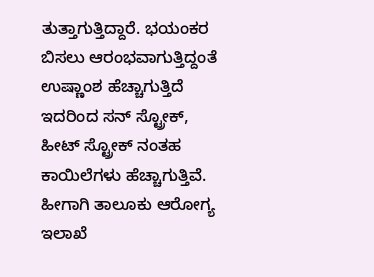ತುತ್ತಾಗುತ್ತಿದ್ದಾರೆ. ಭಯಂಕರ ಬಿಸಲು ಆರಂಭವಾಗುತ್ತಿದ್ದಂತೆ ಉಷ್ಣಾಂಶ ಹೆಚ್ಚಾಗುತ್ತಿದೆ ಇದರಿಂದ ಸನ್ ಸ್ಟ್ರೋಕ್, ಹೀಟ್ ಸ್ಟ್ರೋಕ್ ನಂತಹ ಕಾಯಿಲೆಗಳು ಹೆಚ್ಚಾಗುತ್ತಿವೆ. ಹೀಗಾಗಿ ತಾಲೂಕು ಆರೋಗ್ಯ ಇಲಾಖೆ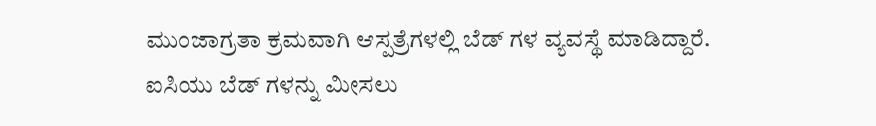ಮುಂಜಾಗ್ರತಾ ಕ್ರಮವಾಗಿ ಆಸ್ಪತ್ರೆಗಳಲ್ಲಿ ಬೆಡ್ ಗಳ ವ್ಯವಸ್ಥೆ ಮಾಡಿದ್ದಾರೆ.
ಐಸಿಯು ಬೆಡ್ ಗಳನ್ನು ಮೀಸಲು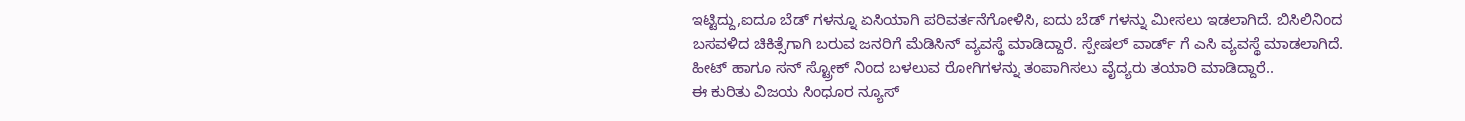ಇಟ್ಟಿದ್ದು,ಐದೂ ಬೆಡ್ ಗಳನ್ನೂ ಏಸಿಯಾಗಿ ಪರಿವರ್ತನೆಗೋಳಿಸಿ, ಐದು ಬೆಡ್ ಗಳನ್ನು ಮೀಸಲು ಇಡಲಾಗಿದೆ. ಬಿಸಿಲಿನಿಂದ ಬಸವಳಿದ ಚಿಕಿತ್ಸೆಗಾಗಿ ಬರುವ ಜನರಿಗೆ ಮೆಡಿಸಿನ್ ವ್ಯವಸ್ಥೆ ಮಾಡಿದ್ದಾರೆ. ಸ್ಪೇಷಲ್ ವಾರ್ಡ್ ಗೆ ಎಸಿ ವ್ಯವಸ್ಥೆ ಮಾಡಲಾಗಿದೆ. ಹೀಟ್ ಹಾಗೂ ಸನ್ ಸ್ಟ್ರೋಕ್ ನಿಂದ ಬಳಲುವ ರೋಗಿಗಳನ್ನು ತಂಪಾಗಿಸಲು ವೈದ್ಯರು ತಯಾರಿ ಮಾಡಿದ್ದಾರೆ..
ಈ ಕುರಿತು ವಿಜಯ ಸಿಂಧೂರ ನ್ಯೂಸ್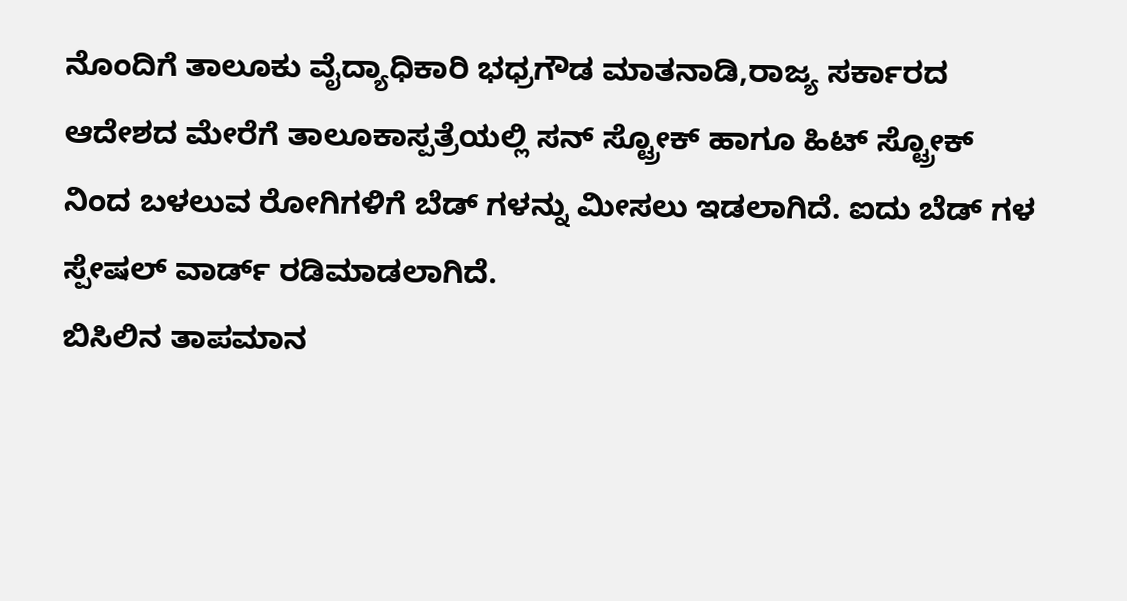ನೊಂದಿಗೆ ತಾಲೂಕು ವೈದ್ಯಾಧಿಕಾರಿ ಭಧ್ರಗೌಡ ಮಾತನಾಡಿ,ರಾಜ್ಯ ಸರ್ಕಾರದ ಆದೇಶದ ಮೇರೆಗೆ ತಾಲೂಕಾಸ್ಪತ್ರೆಯಲ್ಲಿ ಸನ್ ಸ್ಟ್ರೋಕ್ ಹಾಗೂ ಹಿಟ್ ಸ್ಟ್ರೋಕ್ ನಿಂದ ಬಳಲುವ ರೋಗಿಗಳಿಗೆ ಬೆಡ್ ಗಳನ್ನು ಮೀಸಲು ಇಡಲಾಗಿದೆ. ಐದು ಬೆಡ್ ಗಳ ಸ್ಪೇಷಲ್ ವಾರ್ಡ್ ರಡಿಮಾಡಲಾಗಿದೆ.
ಬಿಸಿಲಿನ ತಾಪಮಾನ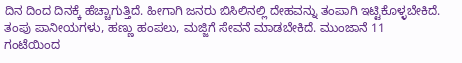ದಿನ ದಿಂದ ದಿನಕ್ಕೆ ಹೆಚ್ಚಾಗುತ್ತಿದೆ. ಹೀಗಾಗಿ ಜನರು ಬಿಸಿಲಿನಲ್ಲಿ ದೇಹವನ್ನು ತಂಪಾಗಿ ಇಟ್ಟಿಕೊಳ್ಳಬೇಕಿದೆ. ತಂಪು ಪಾನೀಯಗಳು, ಹಣ್ಣು ಹಂಪಲು, ಮಜ್ಜಿಗೆ ಸೇವನೆ ಮಾಡಬೇಕಿದೆ. ಮುಂಜಾನೆ 11 ಗಂಟೆಯಿಂದ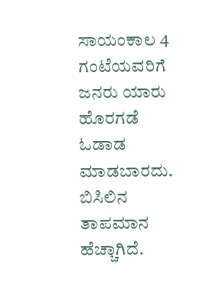ಸಾಯಂಕಾಲ 4 ಗಂಟೆಯವರಿಗೆ ಜನರು ಯಾರು ಹೊರಗಡೆ ಓಡಾಡ ಮಾಡಬಾರದು. ಬಿಸಿಲಿನ ತಾಪಮಾನ ಹೆಚ್ಚಾಗಿದೆ.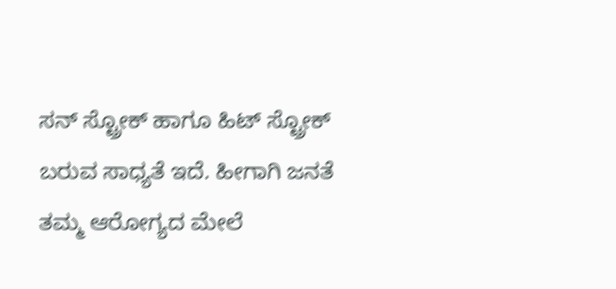ಸನ್ ಸ್ಟ್ರೋಕ್ ಹಾಗೂ ಹಿಟ್ ಸ್ಟ್ರೋಕ್ ಬರುವ ಸಾಧ್ಯತೆ ಇದೆ. ಹೀಗಾಗಿ ಜನತೆ ತಮ್ಮ ಆರೋಗ್ಯದ ಮೇಲೆ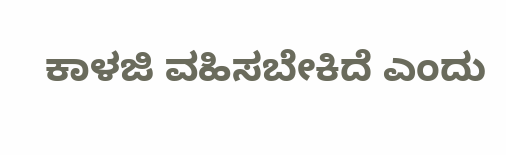ಕಾಳಜಿ ವಹಿಸಬೇಕಿದೆ ಎಂದು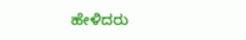ಹೇಳಿದರು